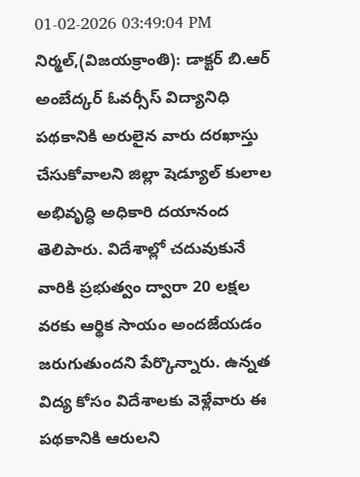01-02-2026 03:49:04 PM
నిర్మల్,(విజయక్రాంతి): డాక్టర్ బి.ఆర్ అంబేద్కర్ ఓవర్సీస్ విద్యానిధి పథకానికి అరులైన వారు దరఖాస్తు చేసుకోవాలని జిల్లా షెడ్యూల్ కులాల అభివృద్ధి అధికారి దయానంద తెలిపారు. విదేశాల్లో చదువుకునే వారికి ప్రభుత్వం ద్వారా 20 లక్షల వరకు ఆర్థిక సాయం అందజేయడం జరుగుతుందని పేర్కొన్నారు. ఉన్నత విద్య కోసం విదేశాలకు వెళ్లేవారు ఈ పథకానికి ఆరులని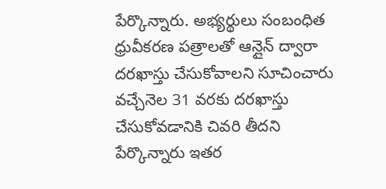పేర్కొన్నారు. అభ్యర్థులు సంబంధిత ధ్రువీకరణ పత్రాలతో ఆన్లైన్ ద్వారా దరఖాస్తు చేసుకోవాలని సూచించారు వచ్చేనెల 31 వరకు దరఖాస్తు చేసుకోవడానికి చివరి తీదని పేర్కొన్నారు ఇతర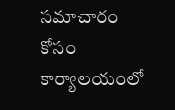సమాచారం కోసం కార్యాలయంలో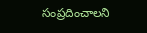సంప్రదించాలని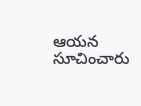ఆయన సూచించారు